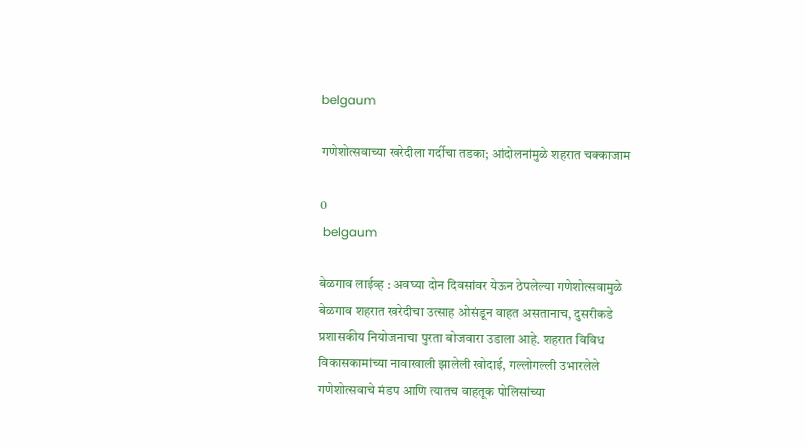belgaum

गणेशोत्सवाच्या खरेदीला गर्दीचा तडका; आंदोलनांमुळे शहरात चक्काजाम

0
 belgaum

बेळगाव लाईव्ह : अवघ्या दोन दिवसांवर येऊन ठेपलेल्या गणेशोत्सवामुळे बेळगाव शहरात खरेदीचा उत्साह ओसंडून वाहत असतानाच, दुसरीकडे प्रशासकीय नियोजनाचा पुरता बोजवारा उडाला आहे. शहरात विविध विकासकामांच्या नावाखाली झालेली खोदाई, गल्लोगल्ली उभारलेले गणेशोत्सवाचे मंडप आणि त्यातच वाहतूक पोलिसांच्या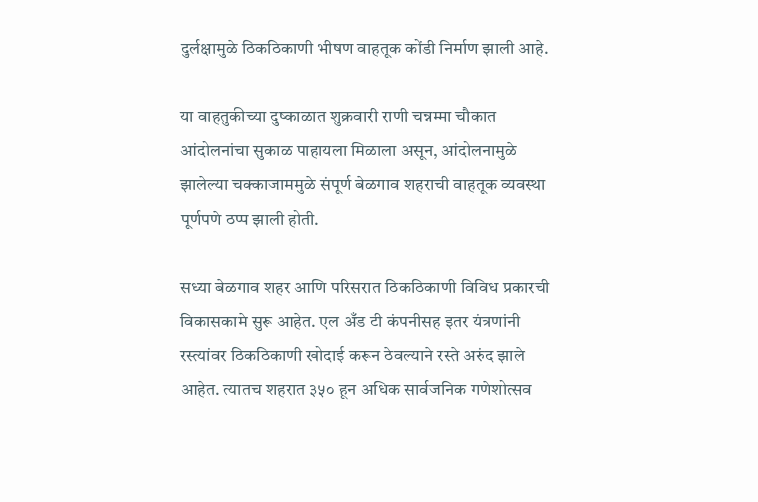दुर्लक्षामुळे ठिकठिकाणी भीषण वाहतूक कोंडी निर्माण झाली आहे.

या वाहतुकीच्या दुष्काळात शुक्रवारी राणी चन्नम्मा चौकात आंदोलनांचा सुकाळ पाहायला मिळाला असून, आंदोलनामुळे झालेल्या चक्काजाममुळे संपूर्ण बेळगाव शहराची वाहतूक व्यवस्था पूर्णपणे ठप्प झाली होती.

सध्या बेळगाव शहर आणि परिसरात ठिकठिकाणी विविध प्रकारची विकासकामे सुरू आहेत. एल अँड टी कंपनीसह इतर यंत्रणांनी रस्त्यांवर ठिकठिकाणी खोदाई करून ठेवल्याने रस्ते अरुंद झाले आहेत. त्यातच शहरात ३५० हून अधिक सार्वजनिक गणेशोत्सव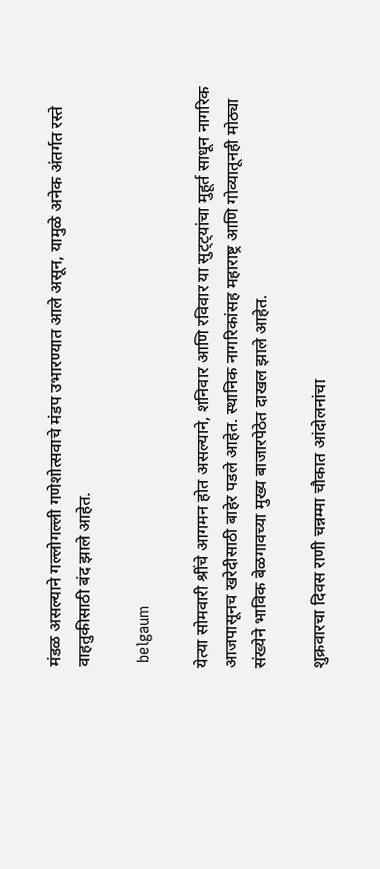मंडळ असल्याने गल्लोगल्ली गणेशोत्सवाचे मंडप उभारण्यात आले असून, यामुळे अनेक अंतर्गत रस्ते वाहतुकीसाठी बंद झाले आहेत.

 belgaum

येत्या सोमवारी श्रींचे आगमन होत असल्याने, शनिवार आणि रविवार या सुट्ट्यांचा मुहूर्त साधून नागरिक आजपासूनच खरेदीसाठी बाहेर पडले आहेत. स्थानिक नागरिकांसह महाराष्ट्र आणि गोव्यातूनही मोठ्या संख्येने भाविक बेळगावच्या मुख्य बाजारपेठेत दाखल झाले आहेत.

शुक्रवारचा दिवस राणी चन्नम्मा चौकात आंदोलनांचा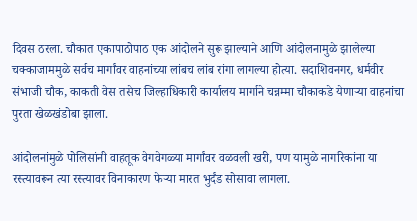दिवस ठरला. चौकात एकापाठोपाठ एक आंदोलने सुरू झाल्याने आणि आंदोलनामुळे झालेल्या चक्काजाममुळे सर्वच मार्गांवर वाहनांच्या लांबच लांब रांगा लागल्या होत्या. सदाशिवनगर, धर्मवीर संभाजी चौक, काकती वेस तसेच जिल्हाधिकारी कार्यालय मार्गाने चन्नम्मा चौकाकडे येणाऱ्या वाहनांचा पुरता खेळखंडोबा झाला.

आंदोलनांमुळे पोलिसांनी वाहतूक वेगवेगळ्या मार्गांवर वळवली खरी, पण यामुळे नागरिकांना या रस्त्यावरून त्या रस्त्यावर विनाकारण फेऱ्या मारत भुर्दंड सोसावा लागला.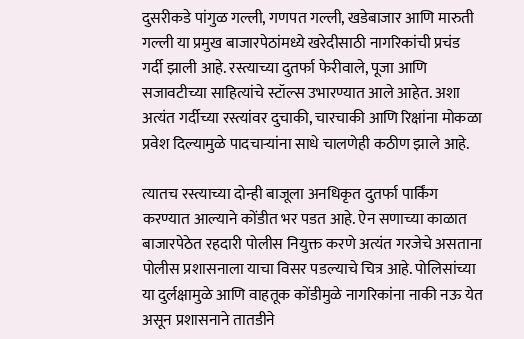दुसरीकडे पांगुळ गल्ली, गणपत गल्ली, खडेबाजार आणि मारुती गल्ली या प्रमुख बाजारपेठांमध्ये खरेदीसाठी नागरिकांची प्रचंड गर्दी झाली आहे. रस्त्याच्या दुतर्फा फेरीवाले, पूजा आणि सजावटीच्या साहित्यांचे स्टॉल्स उभारण्यात आले आहेत. अशा अत्यंत गर्दीच्या रस्त्यांवर दुचाकी, चारचाकी आणि रिक्षांना मोकळा प्रवेश दिल्यामुळे पादचाऱ्यांना साधे चालणेही कठीण झाले आहे.

त्यातच रस्त्याच्या दोन्ही बाजूला अनधिकृत दुतर्फा पार्किंग करण्यात आल्याने कोंडीत भर पडत आहे. ऐन सणाच्या काळात बाजारपेठेत रहदारी पोलीस नियुक्त करणे अत्यंत गरजेचे असताना पोलीस प्रशासनाला याचा विसर पडल्याचे चित्र आहे. पोलिसांच्या या दुर्लक्षामुळे आणि वाहतूक कोंडीमुळे नागरिकांना नाकी नऊ येत असून प्रशासनाने तातडीने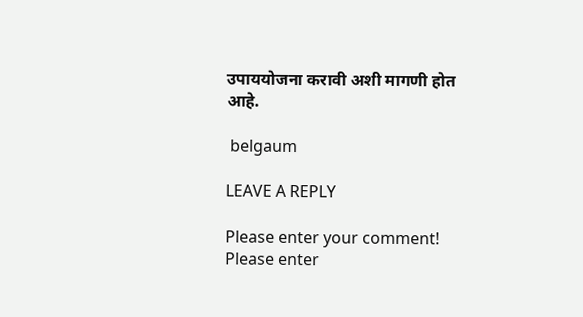उपाययोजना करावी अशी मागणी होत आहे.

 belgaum

LEAVE A REPLY

Please enter your comment!
Please enter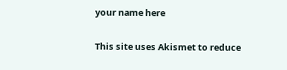your name here

This site uses Akismet to reduce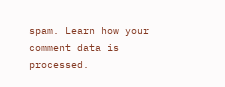spam. Learn how your comment data is processed.